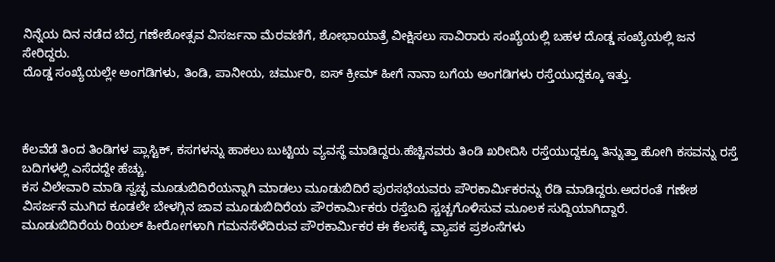ನಿನ್ನೆಯ ದಿನ ನಡೆದ ಬೆದ್ರ ಗಣೇಶೋತ್ಸವ ವಿಸರ್ಜನಾ ಮೆರವಣಿಗೆ, ಶೋಭಾಯಾತ್ರೆ ವೀಕ್ಷಿಸಲು ಸಾವಿರಾರು ಸಂಖ್ಯೆಯಲ್ಲಿ ಬಹಳ ದೊಡ್ಡ ಸಂಖ್ಯೆಯಲ್ಲಿ ಜನ ಸೇರಿದ್ದರು.
ದೊಡ್ಡ ಸಂಖ್ಯೆಯಲ್ಲೇ ಅಂಗಡಿಗಳು, ತಿಂಡಿ, ಪಾನೀಯ, ಚರ್ಮುರಿ, ಐಸ್ ಕ್ರೀಮ್ ಹೀಗೆ ನಾನಾ ಬಗೆಯ ಅಂಗಡಿಗಳು ರಸ್ತೆಯುದ್ದಕ್ಕೂ ಇತ್ತು.



ಕೆಲವೆಡೆ ತಿಂದ ತಿಂಡಿಗಳ ಪ್ಲಾಸ್ಟಿಕ್, ಕಸಗಳನ್ನು ಹಾಕಲು ಬುಟ್ಟಿಯ ವ್ಯವಸ್ಥೆ ಮಾಡಿದ್ದರು.ಹೆಚ್ಚಿನವರು ತಿಂಡಿ ಖರೀದಿಸಿ ರಸ್ತೆಯುದ್ದಕ್ಕೂ ತಿನ್ನುತ್ತಾ ಹೋಗಿ ಕಸವನ್ನು ರಸ್ತೆ ಬದಿಗಳಲ್ಲಿ ಎಸೆದದ್ದೇ ಹೆಚ್ಚು.
ಕಸ ವಿಲೇವಾರಿ ಮಾಡಿ ಸ್ವಚ್ಛ ಮೂಡುಬಿದಿರೆಯನ್ನಾಗಿ ಮಾಡಲು ಮೂಡುಬಿದಿರೆ ಪುರಸಭೆಯವರು ಪೌರಕಾರ್ಮಿಕರನ್ನು ರೆಡಿ ಮಾಡಿದ್ದರು.ಅದರಂತೆ ಗಣೇಶ ವಿಸರ್ಜನೆ ಮುಗಿದ ಕೂಡಲೇ ಬೇಳಗ್ಗಿನ ಜಾವ ಮೂಡುಬಿದಿರೆಯ ಪೌರಕಾರ್ಮಿಕರು ರಸ್ತೆಬದಿ ಸ್ಚಚ್ಚಗೊಳಿಸುವ ಮೂಲಕ ಸುದ್ದಿಯಾಗಿದ್ದಾರೆ.
ಮೂಡುಬಿದಿರೆಯ ರಿಯಲ್ ಹೀರೋಗಳಾಗಿ ಗಮನಸೆಳೆದಿರುವ ಪೌರಕಾರ್ಮಿಕರ ಈ ಕೆಲಸಕ್ಕೆ ವ್ಯಾಪಕ ಪ್ರಶಂಸೆಗಳು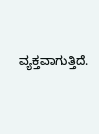ವ್ಯಕ್ತವಾಗುತ್ತಿದೆ.